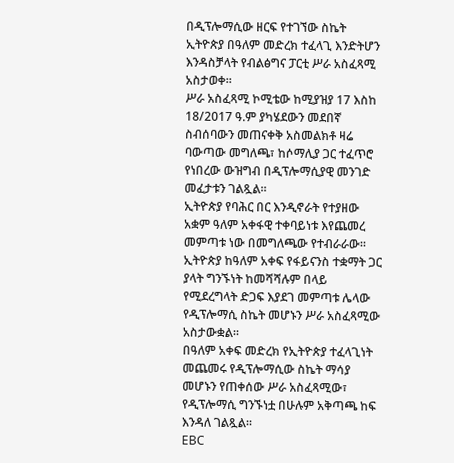በዲፕሎማሲው ዘርፍ የተገኘው ስኬት ኢትዮጵያ በዓለም መድረክ ተፈላጊ እንድትሆን እንዳስቻላት የብልፅግና ፓርቲ ሥራ አስፈጻሚ አስታወቀ።
ሥራ አስፈጻሚ ኮሚቴው ከሚያዝያ 17 እስከ 18/2017 ዓ.ም ያካሄደውን መደበኛ ስብሰባውን መጠናቀቅ አስመልክቶ ዛሬ ባውጣው መግለጫ፣ ከሶማሊያ ጋር ተፈጥሮ የነበረው ውዝግብ በዲፕሎማሲያዊ መንገድ መፈታቱን ገልጿል።
ኢትዮጵያ የባሕር በር እንዲኖራት የተያዘው አቋም ዓለም አቀፋዊ ተቀባይነቱ እየጨመረ መምጣቱ ነው በመግለጫው የተብራራው።
ኢትዮጵያ ከዓለም አቀፍ የፋይናንስ ተቋማት ጋር ያላት ግንኙነት ከመሻሻሉም በላይ የሚደረግላት ድጋፍ እያደገ መምጣቱ ሌላው የዲፕሎማሲ ስኬት መሆኑን ሥራ አስፈጻሚው አስታውቋል።
በዓለም አቀፍ መድረክ የኢትዮጵያ ተፈላጊነት መጨመሩ የዲፕሎማሲው ስኬት ማሳያ መሆኑን የጠቀሰው ሥራ አስፈጻሚው፣ የዲፕሎማሲ ግንኙነቷ በሁሉም አቅጣጫ ከፍ እንዳለ ገልጿል።
EBC